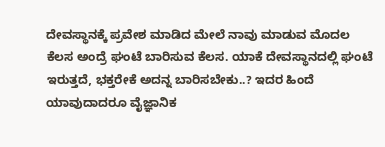ದೇವಸ್ಥಾನಕ್ಕೆ ಪ್ರವೇಶ ಮಾಡಿದ ಮೇಲೆ ನಾವು ಮಾಡುವ ಮೊದಲ ಕೆಲಸ ಅಂದ್ರೆ ಘಂಟೆ ಬಾರಿಸುವ ಕೆಲಸ. ಯಾಕೆ ದೇವಸ್ಥಾನದಲ್ಲಿ ಘಂಟೆ ಇರುತ್ತದೆ, ಭಕ್ತರೇಕೆ ಅದನ್ನ ಬಾರಿಸಬೇಕು..? ಇದರ ಹಿಂದೆ ಯಾವುದಾದರೂ ವೈಜ್ಞಾನಿಕ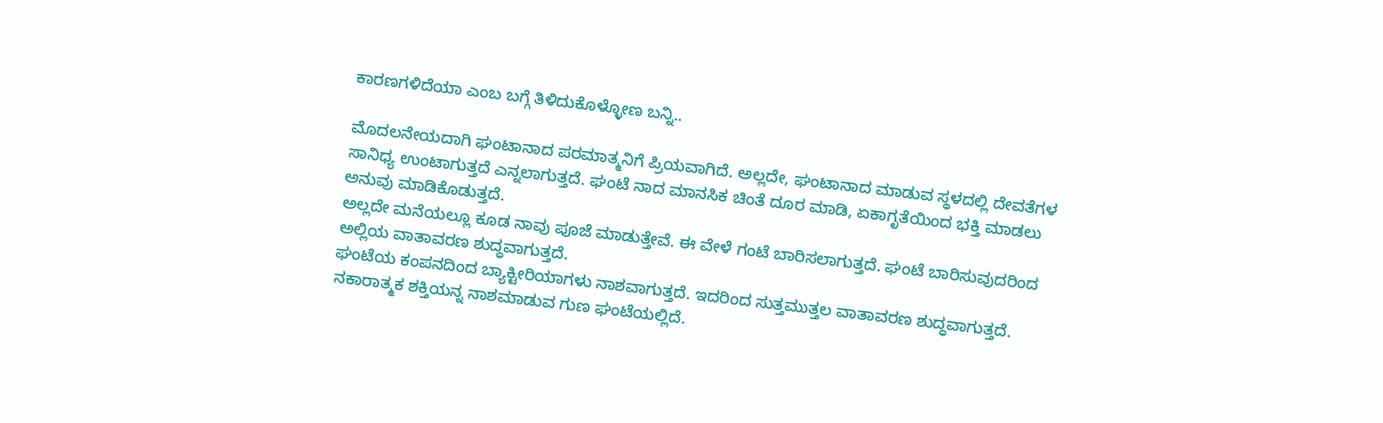ಕಾರಣಗಳಿದೆಯಾ ಎಂಬ ಬಗ್ಗೆ ತಿಳಿದುಕೊಳ್ಳೋಣ ಬನ್ನಿ..

ಮೊದಲನೇಯದಾಗಿ ಘಂಟಾನಾದ ಪರಮಾತ್ಮನಿಗೆ ಪ್ರಿಯವಾಗಿದೆ. ಅಲ್ಲದೇ, ಘಂಟಾನಾದ ಮಾಡುವ ಸ್ಥಳದಲ್ಲಿ ದೇವತೆಗಳ ಸಾನಿಧ್ಯ ಉಂಟಾಗುತ್ತದೆ ಎನ್ನಲಾಗುತ್ತದೆ. ಘಂಟೆ ನಾದ ಮಾನಸಿಕ ಚಿಂತೆ ದೂರ ಮಾಡಿ, ಏಕಾಗೃತೆಯಿಂದ ಭಕ್ತಿ ಮಾಡಲು ಅನುವು ಮಾಡಿಕೊಡುತ್ತದೆ.
ಅಲ್ಲದೇ ಮನೆಯಲ್ಲೂ ಕೂಡ ನಾವು ಪೂಜೆ ಮಾಡುತ್ತೇವೆ. ಈ ವೇಳೆ ಗಂಟೆ ಬಾರಿಸಲಾಗುತ್ತದೆ. ಘಂಟೆ ಬಾರಿಸುವುದರಿಂದ ಅಲ್ಲಿಯ ವಾತಾವರಣ ಶುದ್ಧವಾಗುತ್ತದೆ.
ಘಂಟೆಯ ಕಂಪನದಿಂದ ಬ್ಯಾಕ್ಟೀರಿಯಾಗಳು ನಾಶವಾಗುತ್ತದೆ. ಇದರಿಂದ ಸುತ್ತಮುತ್ತಲ ವಾತಾವರಣ ಶುದ್ಧವಾಗುತ್ತದೆ. ನಕಾರಾತ್ಮಕ ಶಕ್ತಿಯನ್ನ ನಾಶಮಾಡುವ ಗುಣ ಘಂಟೆಯಲ್ಲಿದೆ.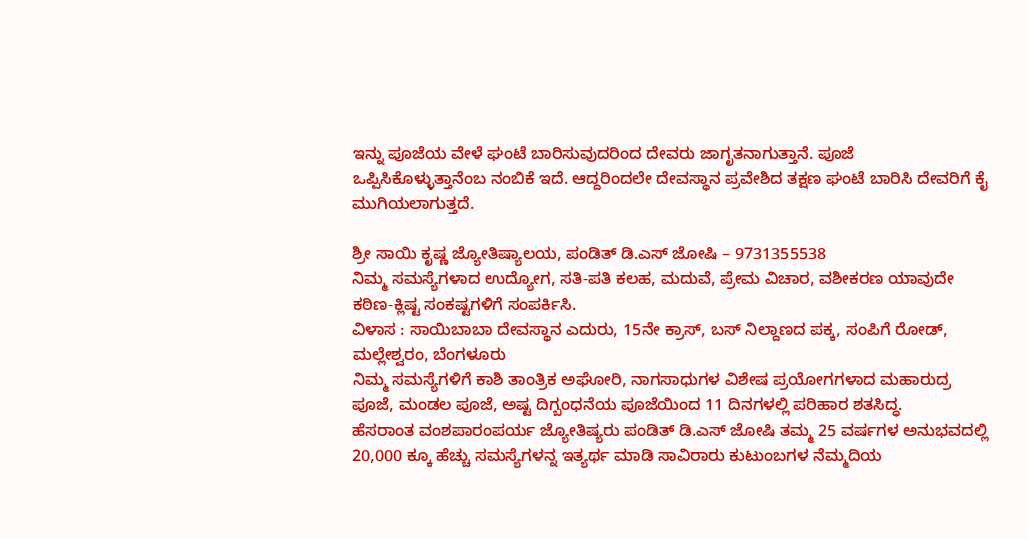ಇನ್ನು ಪೂಜೆಯ ವೇಳೆ ಘಂಟೆ ಬಾರಿಸುವುದರಿಂದ ದೇವರು ಜಾಗೃತನಾಗುತ್ತಾನೆ. ಪೂಜೆ ಒಪ್ಪಿಸಿಕೊಳ್ಳುತ್ತಾನೆಂಬ ನಂಬಿಕೆ ಇದೆ. ಆದ್ದರಿಂದಲೇ ದೇವಸ್ಥಾನ ಪ್ರವೇಶಿದ ತಕ್ಷಣ ಘಂಟೆ ಬಾರಿಸಿ ದೇವರಿಗೆ ಕೈ ಮುಗಿಯಲಾಗುತ್ತದೆ.

ಶ್ರೀ ಸಾಯಿ ಕೃಷ್ಣ ಜ್ಯೋತಿಷ್ಯಾಲಯ, ಪಂಡಿತ್ ಡಿ.ಎಸ್ ಜೋಷಿ – 9731355538
ನಿಮ್ಮ ಸಮಸ್ಯೆಗಳಾದ ಉದ್ಯೋಗ, ಸತಿ-ಪತಿ ಕಲಹ, ಮದುವೆ, ಪ್ರೇಮ ವಿಚಾರ, ವಶೀಕರಣ ಯಾವುದೇ ಕಠಿಣ-ಕ್ಲಿಷ್ಟ ಸಂಕಷ್ಟಗಳಿಗೆ ಸಂಪರ್ಕಿಸಿ.
ವಿಳಾಸ : ಸಾಯಿಬಾಬಾ ದೇವಸ್ಥಾನ ಎದುರು, 15ನೇ ಕ್ರಾಸ್, ಬಸ್ ನಿಲ್ದಾಣದ ಪಕ್ಕ, ಸಂಪಿಗೆ ರೋಡ್, ಮಲ್ಲೇಶ್ವರಂ, ಬೆಂಗಳೂರು
ನಿಮ್ಮ ಸಮಸ್ಯೆಗಳಿಗೆ ಕಾಶಿ ತಾಂತ್ರಿಕ ಅಘೋರಿ, ನಾಗಸಾಧುಗಳ ವಿಶೇಷ ಪ್ರಯೋಗಗಳಾದ ಮಹಾರುದ್ರ ಪೂಜೆ, ಮಂಡಲ ಪೂಜೆ, ಅಷ್ಟ ದಿಗ್ಬಂಧನೆಯ ಪೂಜೆಯಿಂದ 11 ದಿನಗಳಲ್ಲಿ ಪರಿಹಾರ ಶತಸಿದ್ಧ.
ಹೆಸರಾಂತ ವಂಶಪಾರಂಪರ್ಯ ಜ್ಯೋತಿಷ್ಯರು ಪಂಡಿತ್ ಡಿ.ಎಸ್ ಜೋಷಿ ತಮ್ಮ 25 ವರ್ಷಗಳ ಅನುಭವದಲ್ಲಿ 20,000 ಕ್ಕೂ ಹೆಚ್ಚು ಸಮಸ್ಯೆಗಳನ್ನ ಇತ್ಯರ್ಥ ಮಾಡಿ ಸಾವಿರಾರು ಕುಟುಂಬಗಳ ನೆಮ್ಮದಿಯ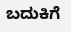ಬದುಕಿಗೆ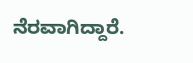ನೆರವಾಗಿದ್ದಾರೆ.